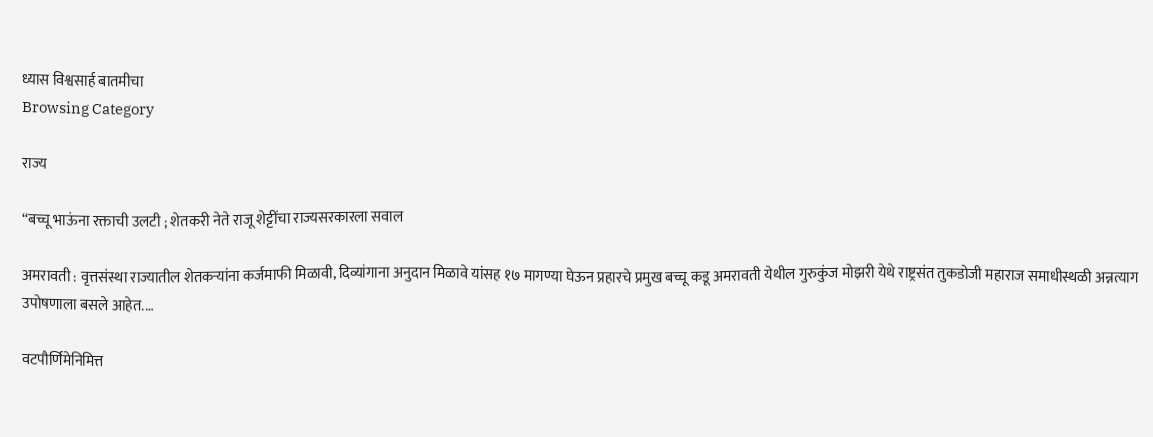ध्यास विश्वसार्ह बातमीचा
Browsing Category

राज्य

“बच्चू भाऊंना रक्ताची उलटी ; शेतकरी नेते राजू शेट्टींचा राज्यसरकारला सवाल

अमरावती : वृत्तसंस्था राज्यातील शेतकऱ्यांना कर्जमाफी मिळावी, दिव्यांगाना अनुदान मिळावे यांसह १७ मागण्या घेऊन प्रहारचे प्रमुख बच्चू कडू अमरावती येथील गुरुकुंज मोझरी येथे राष्ट्रसंत तुकडोजी महाराज समाधीस्थळी अन्नत्याग उपोषणाला बसले आहेत.…

वटपौर्णिमेनिमित्त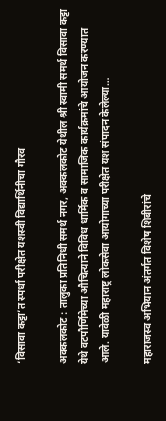‘विसावा कट्टा’त स्पर्धा परीक्षेत यशस्वी विद्यार्थिनीचा गौरव

अक्कलकोट : तालुका प्रतिनिधी समर्थ नगर, अक्कलकोट येथील श्री स्वामी समर्थ विसावा कट्टा येथे वटपौर्णिमेच्या औचित्याने विविध धार्मिक व सामाजिक कार्यक्रमांचे आयोजन करण्यात आले. यावेळी महाराष्ट्र लोकसेवा आयोगाच्या परीक्षेत यश संपादन केलेल्या…

महाराजस्व अभियान अंतर्गत विशेष शिबीरांचे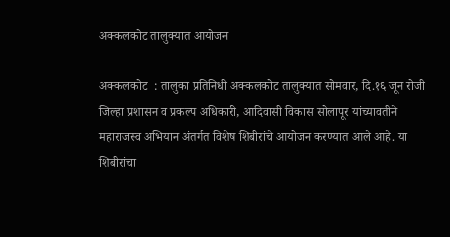अक्कलकोट तालुक्यात आयोजन

अक्कलकोट  : तालुका प्रतिनिधी अक्कलकोट तालुक्यात सोमवार, दि.१६ जून रोजी जिल्हा प्रशासन व प्रकल्प अधिकारी, आदिवासी विकास सोलापूर यांच्यावतीने महाराजस्व अभियान अंतर्गत विशेष शिबीरांचे आयोजन करण्यात आले आहे. या शिबीरांचा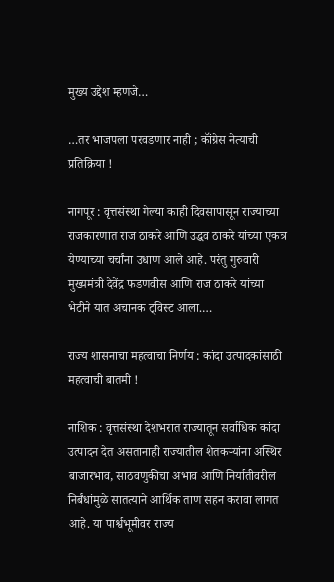मुख्य उद्देश म्हणजे…

…तर भाजपला परवडणार नाही ; कॉंग्रेस नेत्याची प्रतिक्रिया !

नागपूर : वृत्तसंस्था गेल्या काही दिवसापासून राज्याच्या राजकारणात राज ठाकरे आणि उद्धव ठाकरे यांच्या एकत्र येण्याच्या चर्चांना उधाण आले आहे. परंतु गुरुवारी मुख्यमंत्री देवेंद्र फडणवीस आणि राज ठाकरे यांच्या भेटीने यात अचानक ट्विस्ट आला.…

राज्य शासनाचा महत्वाचा निर्णय : कांदा उत्पादकांसाठी महत्वाची बातमी !

नाशिक : वृत्तसंस्था देशभरात राज्यातून सर्वाधिक कांदा उत्पादन देत असतानाही राज्यातील शेतकऱ्यांना अस्थिर बाजारभाव, साठवणुकीचा अभाव आणि निर्यातीवरील निर्बंधांमुळे सातत्याने आर्थिक ताण सहन करावा लागत आहे. या पार्श्वभूमीवर राज्य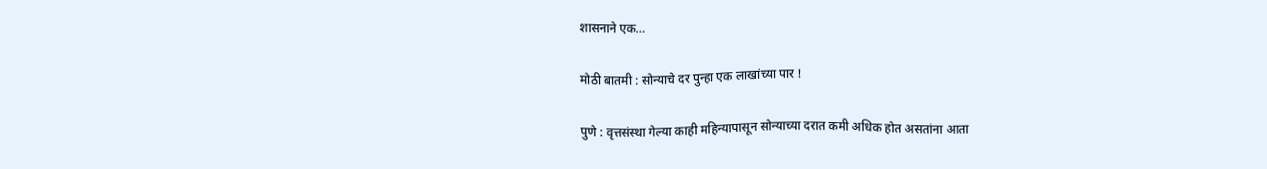शासनाने एक…

मोठी बातमी : सोन्याचे दर पुन्हा एक लाखांच्या पार !

पुणे : वृत्तसंस्था गेल्या काही महिन्यापासून सोन्याच्या दरात कमी अधिक होत असतांना आता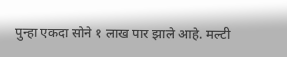पुन्हा एकदा सोने १ लाख पार झाले आहे. मल्टी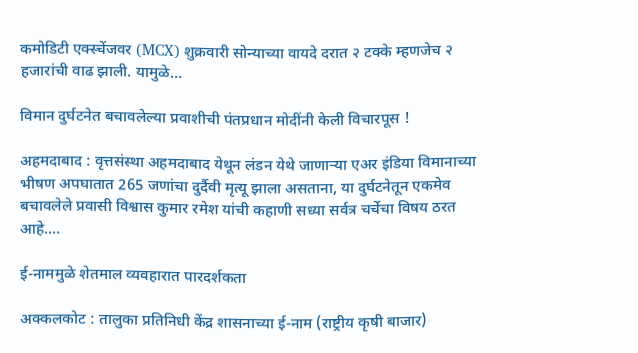कमोडिटी एक्स्चेंजवर (MCX) शुक्रवारी सोन्याच्या वायदे दरात २ टक्के म्हणजेच २ हजारांची वाढ झाली. यामुळे…

विमान दुर्घटनेत बचावलेल्या प्रवाशीची पंतप्रधान मोदींनी केली विचारपूस !

अहमदाबाद : वृत्तसंस्था अहमदाबाद येथून लंडन येथे जाणाऱ्या एअर इंडिया विमानाच्या भीषण अपघातात 265 जणांचा दुर्दैवी मृत्यू झाला असताना, या दुर्घटनेतून एकमेव बचावलेले प्रवासी विश्वास कुमार रमेश यांची कहाणी सध्या सर्वत्र चर्चेचा विषय ठरत आहे.…

ई-नाममुळे शेतमाल व्यवहारात पारदर्शकता

अक्कलकोट : तालुका प्रतिनिधी केंद्र शासनाच्या ई-नाम (राष्ट्रीय कृषी बाजार)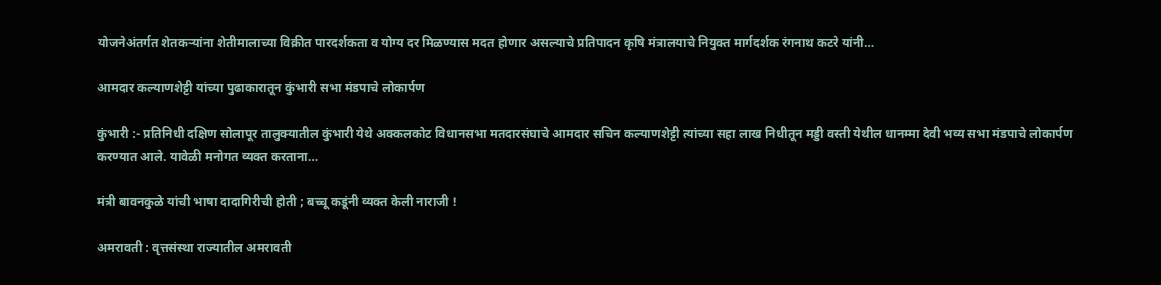योजनेअंतर्गत शेतकऱ्यांना शेतीमालाच्या विक्रीत पारदर्शकता व योग्य दर मिळण्यास मदत होणार असल्याचे प्रतिपादन कृषि मंत्रालयाचे नियुक्त मार्गदर्शक रंगनाथ कटरे यांनी…

आमदार कल्याणशेट्टी यांच्या पुढाकारातून कुंभारी सभा मंडपाचे लोकार्पण

कुंभारी :- प्रतिनिधी दक्षिण सोलापूर तालुक्यातील कुंभारी येथे अक्कलकोट विधानसभा मतदारसंघाचे आमदार सचिन कल्याणशेट्टी त्यांच्या सहा लाख निधीतून मड्डी वस्ती येथील धानम्मा देवी भव्य सभा मंडपाचे लोकार्पण करण्यात आले. यावेळी मनोगत व्यक्त करताना…

मंत्री बावनकुळे यांची भाषा दादागिरीची होती ; बच्चू कडूंनी व्यक्त केली नाराजी !

अमरावती : वृत्तसंस्था राज्यातील अमरावती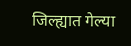जिल्ह्यात गेल्या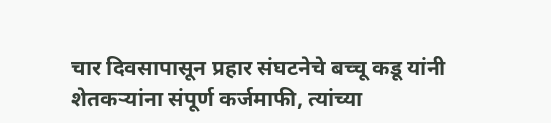चार दिवसापासून प्रहार संघटनेचे बच्चू कडू यांनी शेतकर्‍यांना संपूर्ण कर्जमाफी, त्यांच्या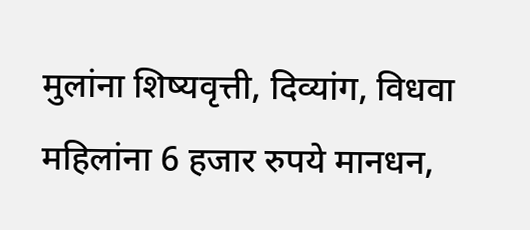मुलांना शिष्यवृत्ती, दिव्यांग, विधवा महिलांना 6 हजार रुपये मानधन,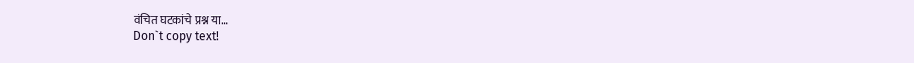वंचित घटकांचे प्रश्न या…
Don`t copy text!